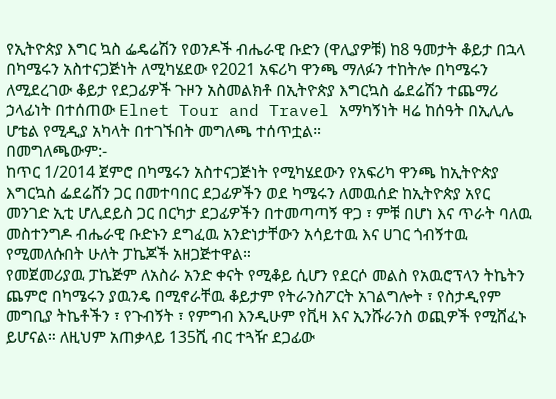የኢትዮጵያ እግር ኳስ ፌዴሬሽን የወንዶች ብሔራዊ ቡድን (ዋሊያዎቹ) ከ8 ዓመታት ቆይታ በኋላ በካሜሩን አስተናጋጅነት ለሚካሄደው የ2021 አፍሪካ ዋንጫ ማለፉን ተከትሎ በካሜሩን ለሚደረገው ቆይታ የደጋፊዎች ጉዞን አስመልክቶ በኢትዮጵያ እግርኳስ ፌደሬሽን ተጨማሪ ኃላፊነት በተሰጠው Elnet Tour and Travel አማካኝነት ዛሬ ከሰዓት በኢሊሌ ሆቴል የሚዲያ አካላት በተገኙበት መግለጫ ተሰጥቷል።
በመግለጫውም:-
ከጥር 1/2014 ጀምሮ በካሜሩን አስተናጋጅነት የሚካሄደውን የአፍሪካ ዋንጫ ከኢትዮጵያ እግርኳስ ፌደሬሸን ጋር በመተባበር ደጋፊዎችን ወደ ካሜሩን ለመዉሰድ ከኢትዮጵያ አየር መንገድ ኢቲ ሆሊደይስ ጋር በርካታ ደጋፊዎችን በተመጣጣኝ ዋጋ ፣ ምቹ በሆነ እና ጥራት ባለዉ መስተንግዶ ብሔራዊ ቡድኑን ደግፈዉ አንድነታቸውን አሳይተዉ እና ሀገር ጎብኝተዉ የሚመለሱበት ሁለት ፓኬጆች አዘጋጅተዋል።
የመጀመሪያዉ ፓኬጅም ለአስራ አንድ ቀናት የሚቆይ ሲሆን የደርሶ መልስ የአዉሮፕላን ትኬትን ጨምሮ በካሜሩን ያዉንዴ በሚኖራቸዉ ቆይታም የትራንስፖርት አገልግሎት ፣ የስታዲየም መግቢያ ትኬቶችን ፣ የጉብኝት ፣ የምግብ እንዲሁም የቪዛ እና ኢንሹራንስ ወጪዎች የሚሸፈኑ ይሆናል። ለዚህም አጠቃላይ 135ሺ ብር ተጓዥ ደጋፊው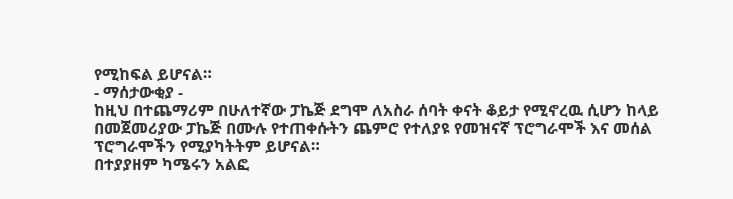የሚከፍል ይሆናል።
- ማሰታውቂያ -
ከዚህ በተጨማሪም በሁለተኛው ፓኬጅ ደግሞ ለአስራ ሰባት ቀናት ቆይታ የሚኖረዉ ሲሆን ከላይ በመጀመሪያው ፓኬጅ በሙሉ የተጠቀሱትን ጨምሮ የተለያዩ የመዝናኛ ፕሮግራሞች እና መሰል ፕሮግራሞችን የሚያካትትም ይሆናል።
በተያያዘም ካሜሩን አልፎ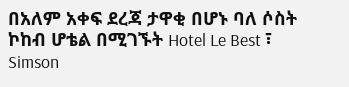በአለም አቀፍ ደረጃ ታዋቂ በሆኑ ባለ ሶስት ኮከብ ሆቴል በሚገኙት Hotel Le Best ፣ Simson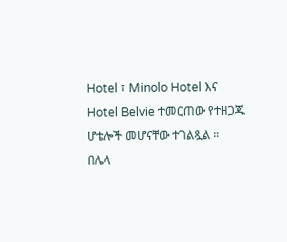Hotel ፣ Minolo Hotel እና Hotel Belvie ተመርጠው የተዘጋጁ ሆቴሎች መሆናቸው ተገልጿል ።
በሌላ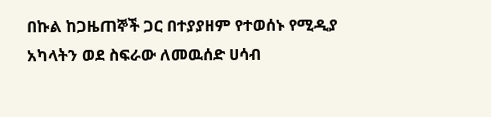በኩል ከጋዜጠኞች ጋር በተያያዘም የተወሰኑ የሚዲያ አካላትን ወደ ስፍራው ለመዉሰድ ሀሳብ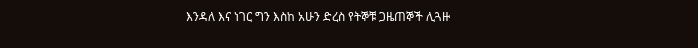እንዳለ እና ነገር ግን እስከ አሁን ድረስ የትኞቹ ጋዜጠኞች ሊጓዙ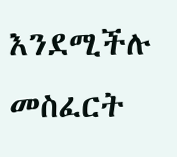እንደሚችሉ መስፈርት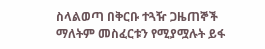ስላልወጣ በቅርቡ ተጓዥ ጋዜጠኞች ማለትም መስፈርቱን የሚያሟሉት ይፋ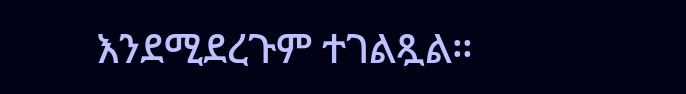እንደሚደረጉም ተገልጿል።